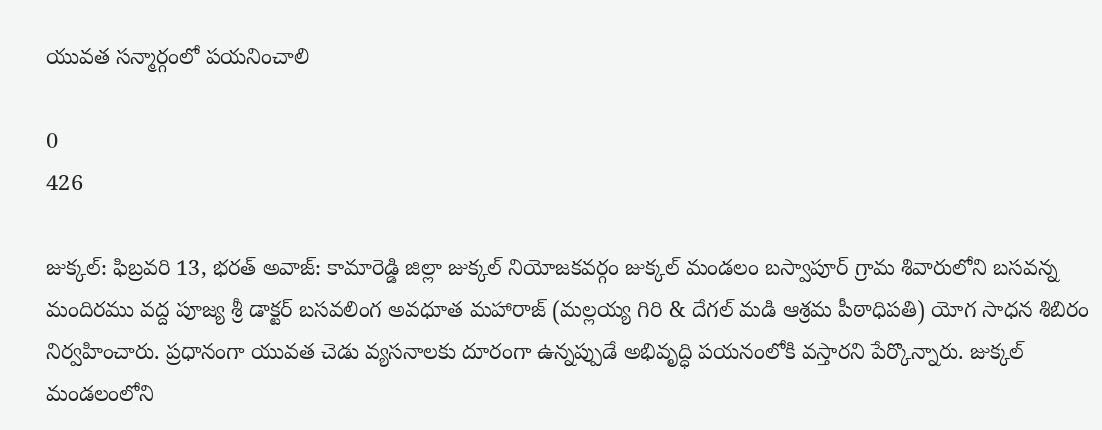యువత సన్మార్గంలో పయనించాలి

0
426

జుక్కల్: ఫిబ్రవరి 13, భరత్ అవాజ్: కామారెడ్డి జిల్లా జుక్కల్ నియోజకవర్గం జుక్కల్ మండలం బస్వాపూర్ గ్రామ శివారులోని బసవన్న  మందిరము వద్ద పూజ్య శ్రీ డాక్టర్ బసవలింగ అవధూత మహారాజ్ (మల్లయ్య గిరి & దేగల్ మడి ఆశ్రమ పీఠాధిపతి) యోగ సాధన శిబిరం నిర్వహించారు. ప్రధానంగా యువత చెడు వ్యసనాలకు దూరంగా ఉన్నప్పుడే అభివృద్ధి పయనంలోకి వస్తారని పేర్కొన్నారు. జుక్కల్ మండలంలోని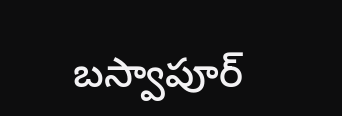బస్వాపూర్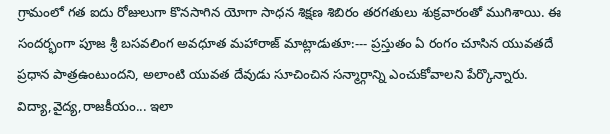గ్రామంలో గత ఐదు రోజులుగా కొనసాగిన యోగా సాధన శిక్షణ శిబిరం తరగతులు శుక్రవారంతో ముగిశాయి. ఈ సందర్భంగా పూజ శ్రీ బసవలింగ అవధూత మహారాజ్ మాట్లాడుతూ:--- ప్రస్తుతం ఏ రంగం చూసిన యువతదే ప్రధాన పాత్రఉంటుందని, అలాంటి యువత దేవుడు సూచించిన సన్మార్గాన్ని ఎంచుకోవాలని పేర్కొన్నారు. విద్యా,వైద్య,రాజకీయం... ఇలా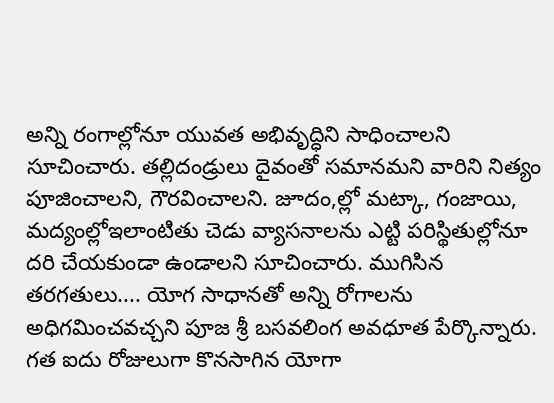అన్ని రంగాల్లోనూ యువత అభివృద్ధిని సాధించాలని సూచించారు. తల్లిదండ్రులు దైవంతో సమానమని వారిని నిత్యం పూజించాలని, గౌరవించాలని. జూదం,ల్లో మట్కా, గంజాయి, మద్యంల్లోఇలాంటితు చెడు వ్యాసనాలను ఎట్టి పరిస్థితుల్లోనూ దరి చేయకుండా ఉండాలని సూచించారు. ముగిసిన తరగతులు.... యోగ సాధానతో అన్ని రోగాలను అధిగమించవచ్చని పూజ శ్రీ బసవలింగ అవధూత పేర్కొన్నారు. గత ఐదు రోజులుగా కొనసాగిన యోగా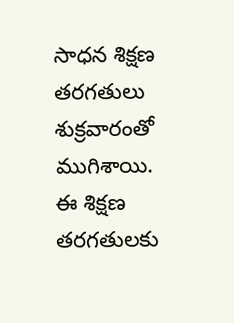సాధన శిక్షణ తరగతులు శుక్రవారంతో ముగిశాయి. ఈ శిక్షణ తరగతులకు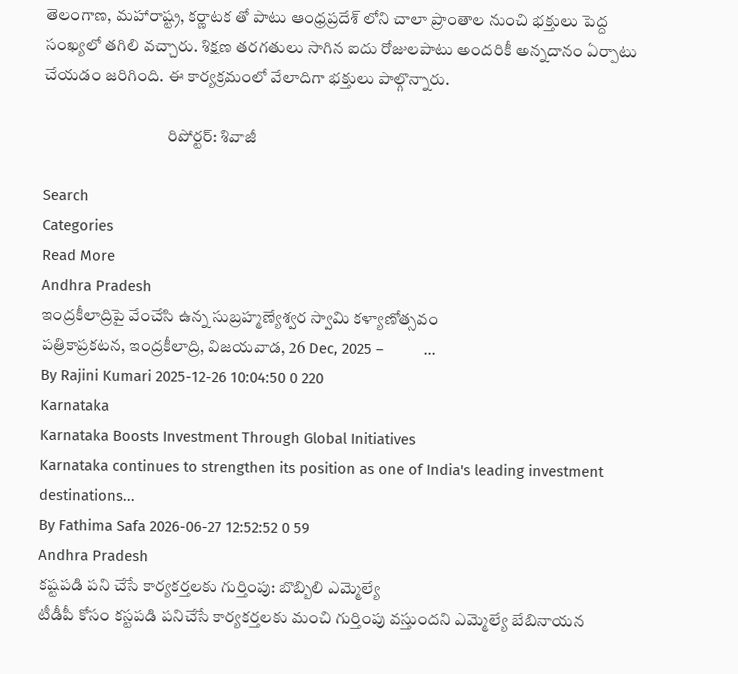తెలంగాణ, మహారాష్ట్ర, కర్ణాటక తో పాటు ఆంధ్రప్రదేశ్ లోని చాలా ప్రాంతాల నుంచి భక్తులు పెద్ద సంఖ్యలో తగిలి వచ్చారు. శిక్షణ తరగతులు సాగిన ఐదు రోజులపాటు అందరికీ అన్నదానం ఏర్పాటు చేయడం జరిగింది. ఈ కార్యక్రమంలో వేలాదిగా భక్తులు పాల్గొన్నారు.

                                     రిపోర్టర్: శివాజీ

Search
Categories
Read More
Andhra Pradesh
ఇంద్రకీలాద్రిపై వేంచేసి ఉన్న సుబ్రహ్మణ్యేశ్వర స్వామి కళ్యాణోత్సవం
పత్రికాప్రకటన, ఇంద్రకీలాద్రి, విజయవాడ, 26 Dec, 2025 –          ...
By Rajini Kumari 2025-12-26 10:04:50 0 220
Karnataka
Karnataka Boosts Investment Through Global Initiatives
Karnataka continues to strengthen its position as one of India's leading investment destinations...
By Fathima Safa 2026-06-27 12:52:52 0 59
Andhra Pradesh
కష్టపడి పని చేసే కార్యకర్తలకు గుర్తింపు: బొబ్బిలి ఎమ్మెల్యే
టీడీపీ కోసం కస్టపడి పనిచేసే కార్యకర్తలకు మంచి గుర్తింపు వస్తుందని ఎమ్మెల్యే బేబినాయన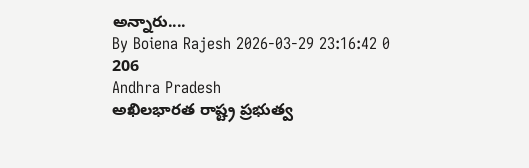అన్నారు....
By Boiena Rajesh 2026-03-29 23:16:42 0 206
Andhra Pradesh
అఖిలభారత రాష్ట్ర ప్రభుత్వ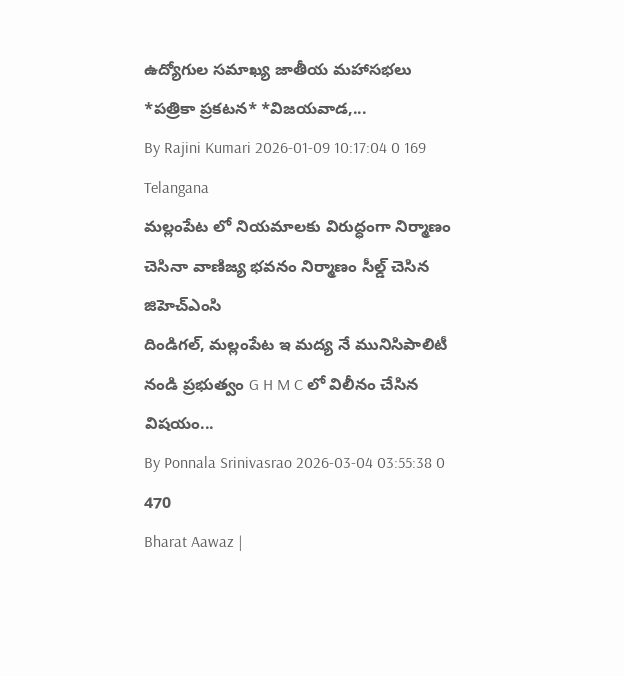ఉద్యోగుల సమాఖ్య జాతీయ మహాసభలు
*ప‌త్రికా ప్ర‌క‌ట‌న‌* *విజ‌య‌వాడ‌,...
By Rajini Kumari 2026-01-09 10:17:04 0 169
Telangana
మల్లంపేట లో నియమాలకు విరుద్ధంగా నిర్మాణం చెసినా వాణిజ్య భవనం నిర్మాణం సీల్డ్ చెసిన జిహెచ్ఎంసి
దిండిగల్, మల్లంపేట ఇ మద్య నే మునిసిపాలిటీ నండి ప్రభుత్వం G H M C లో విలీనం చేసిన విషయం...
By Ponnala Srinivasrao 2026-03-04 03:55:38 0 470
Bharat Aawaz |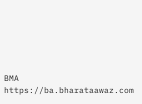BMA https://ba.bharataawaz.com